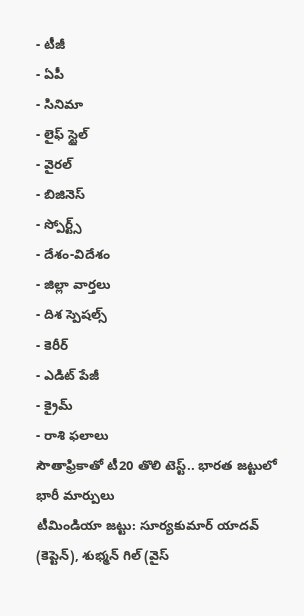- టీజీ
- ఏపీ
- సినిమా
- లైఫ్ స్టైల్
- వైరల్
- బిజినెస్
- స్పోర్ట్స్
- దేశం-విదేశం
- జిల్లా వార్తలు
- దిశ స్పెషల్స్
- కెరీర్
- ఎడిట్ పేజీ
- క్రైమ్
- రాశి ఫలాలు
సౌతాఫ్రికాతో టీ20 తొలి టెస్ట్.. భారత జట్టులో భారీ మార్పులు
టీమిండియా జట్టు: సూర్యకుమార్ యాదవ్ (కెప్టెన్), శుభ్మన్ గిల్ (వైస్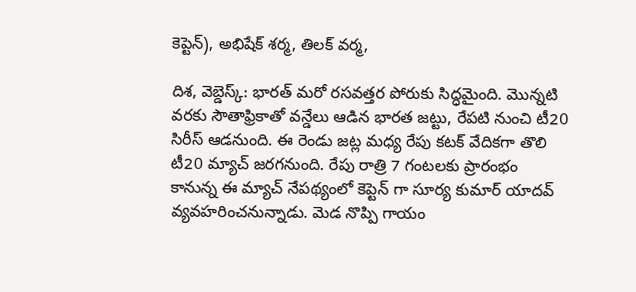కెప్టెన్), అభిషేక్ శర్మ, తిలక్ వర్మ,

దిశ, వెబ్డెస్క్: భారత్ మరో రసవత్తర పోరుకు సిద్ధమైంది. మొన్నటి వరకు సౌతాఫ్రికాతో వన్డేలు ఆడిన భారత జట్టు, రేపటి నుంచి టీ20 సిరీస్ ఆడనుంది. ఈ రెండు జట్ల మధ్య రేపు కటక్ వేదికగా తొలి టీ20 మ్యాచ్ జరగనుంది. రేపు రాత్రి 7 గంటలకు ప్రారంభం కానున్న ఈ మ్యాచ్ నేపథ్యంలో కెప్టెన్ గా సూర్య కుమార్ యాదవ్ వ్యవహరించనున్నాడు. మెడ నొప్పి గాయం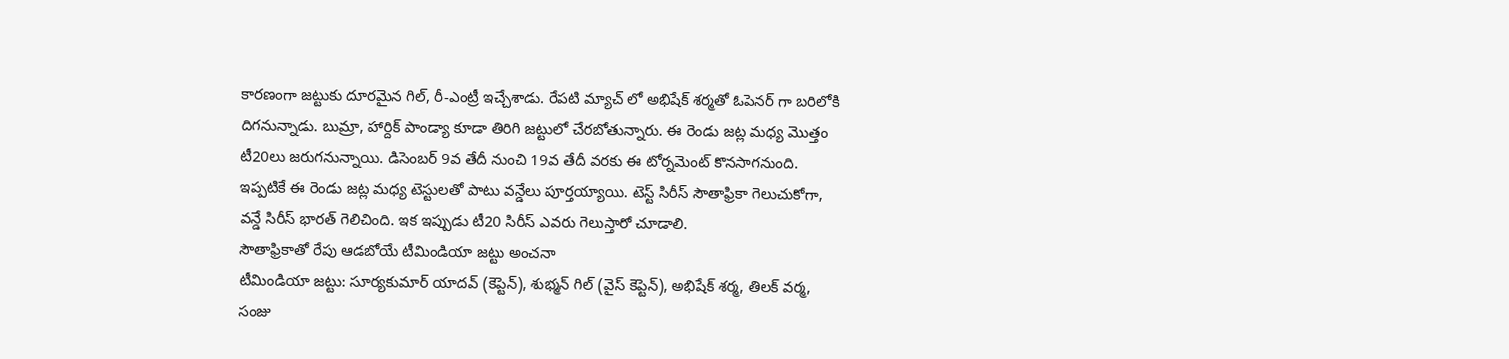కారణంగా జట్టుకు దూరమైన గిల్, రీ-ఎంట్రీ ఇచ్చేశాడు. రేపటి మ్యాచ్ లో అభిషేక్ శర్మతో ఓపెనర్ గా బరిలోకి దిగనున్నాడు. బుమ్రా, హార్దిక్ పాండ్యా కూడా తిరిగి జట్టులో చేరబోతున్నారు. ఈ రెండు జట్ల మధ్య మొత్తం టీ20లు జరుగనున్నాయి. డిసెంబర్ 9వ తేదీ నుంచి 19వ తేదీ వరకు ఈ టోర్నమెంట్ కొనసాగనుంది. ఇప్పటికే ఈ రెండు జట్ల మధ్య టెస్టులతో పాటు వన్డేలు పూర్తయ్యాయి. టెస్ట్ సిరీస్ సౌతాఫ్రికా గెలుచుకోగా, వన్డే సిరీస్ భారత్ గెలిచింది. ఇక ఇప్పుడు టీ20 సిరీస్ ఎవరు గెలుస్తారో చూడాలి.
సౌతాఫ్రికాతో రేపు ఆడబోయే టీమిండియా జట్టు అంచనా
టీమిండియా జట్టు: సూర్యకుమార్ యాదవ్ (కెప్టెన్), శుభ్మన్ గిల్ (వైస్ కెప్టెన్), అభిషేక్ శర్మ, తిలక్ వర్మ, సంజు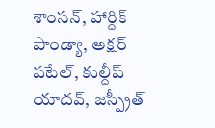శాంసన్, హార్దిక్ పాండ్యా, అక్షర్ పటేల్, కుల్దీప్ యాదవ్, జస్ప్రీత్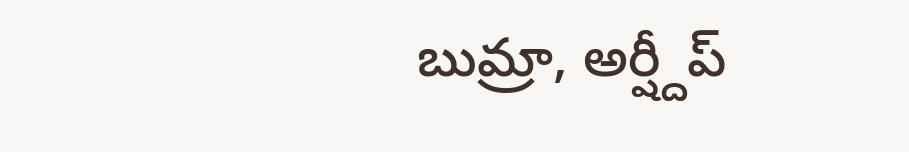బుమ్రా, అర్ష్దీప్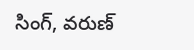సింగ్, వరుణ్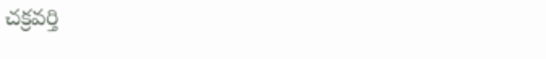చక్రవర్తి